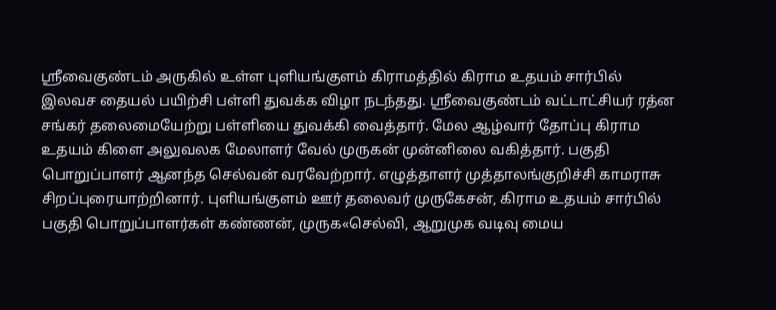ஸ்ரீவைகுண்டம் அருகில் உள்ள புளியங்குளம் கிராமத்தில் கிராம உதயம் சார்பில் இலவச தையல் பயிற்சி பள்ளி துவக்க விழா நடந்தது. ஸ்ரீவைகுண்டம் வட்டாட்சியர் ரத்ன சங்கர் தலைமையேற்று பள்ளியை துவக்கி வைத்தார். மேல ஆழ்வார் தோப்பு கிராம உதயம் கிளை அலுவலக மேலாளர் வேல் முருகன் முன்னிலை வகித்தார். பகுதி பொறுப்பாளர் ஆனந்த செல்வன் வரவேற்றார். எழுத்தாளர் முத்தாலங்குறிச்சி காமராசு சிறப்புரையாற்றினார். புளியங்குளம் ஊர் தலைவர் முருகேசன், கிராம உதயம் சார்பில் பகுதி பொறுப்பாளர்கள் கண்ணன், முருக«செல்வி, ஆறுமுக வடிவு மைய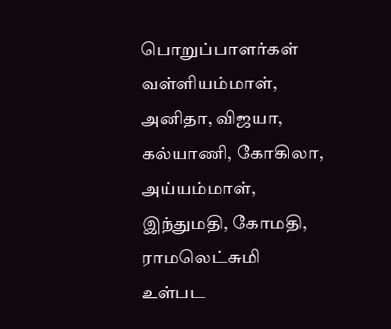பொறுப்பாளர்கள் வள்ளியம்மாள், அனிதா, விஜயா, கல்யாணி, கோகிலா, அய்யம்மாள், இந்துமதி, கோமதி, ராமலெட்சுமி உள்பட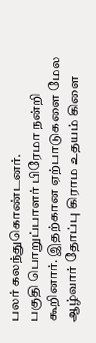பலர் கலந்துகொண்டனர்.
பகுதி பொறுப்பாளர் பிரேமா நன்றி கூறினார். இதற்கான ஏற்பாடுகளை மேல ஆழ்வார் தோப்பு கிராம உதயம் கிளை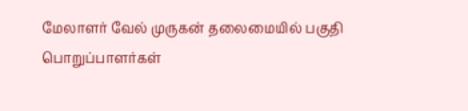மேலாளர் வேல் முருகன் தலைமையில் பகுதி பொறுப்பாளர்கள்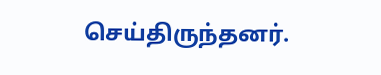செய்திருந்தனர்.